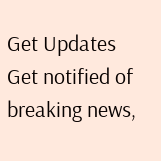Get Updates
Get notified of breaking news,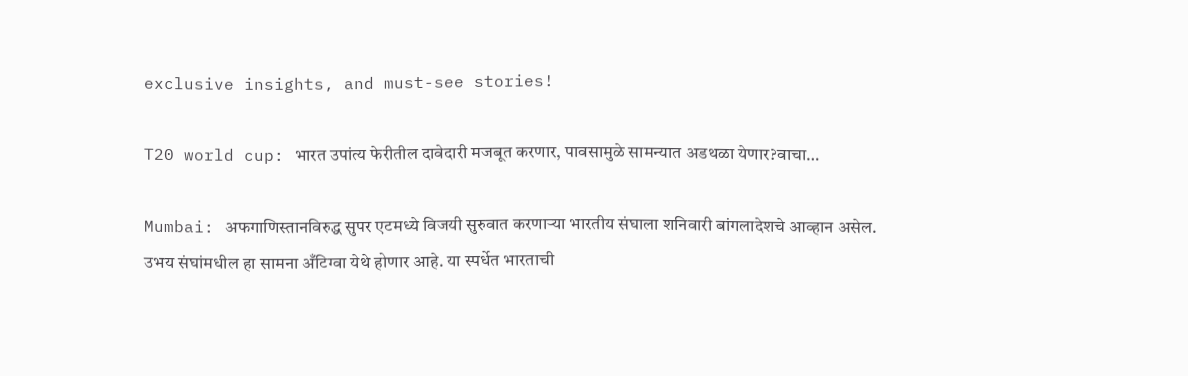exclusive insights, and must-see stories!

T20 world cup: भारत उपांत्य फेरीतील दावेदारी मजबूत करणार, पावसामुळे सामन्यात अडथळा येणार?वाचा…

Mumbai: अफगाणिस्तानविरुद्ध सुपर एटमध्ये विजयी सुरुवात करणाऱ्या भारतीय संघाला शनिवारी बांगलादेशचे आव्हान असेल. उभय संघांमधील हा सामना अँटिग्वा येथे होणार आहे. या स्पर्धेत भारताची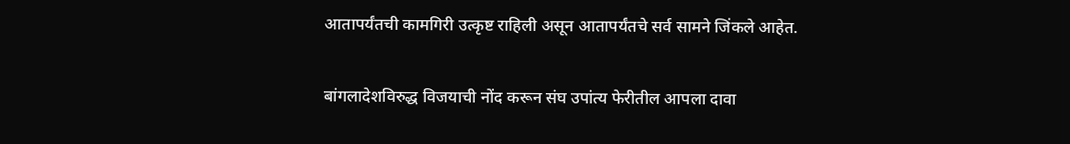आतापर्यंतची कामगिरी उत्कृष्ट राहिली असून आतापर्यंतचे सर्व सामने जिंकले आहेत.

बांगलादेशविरुद्ध विजयाची नोंद करून संघ उपांत्य फेरीतील आपला दावा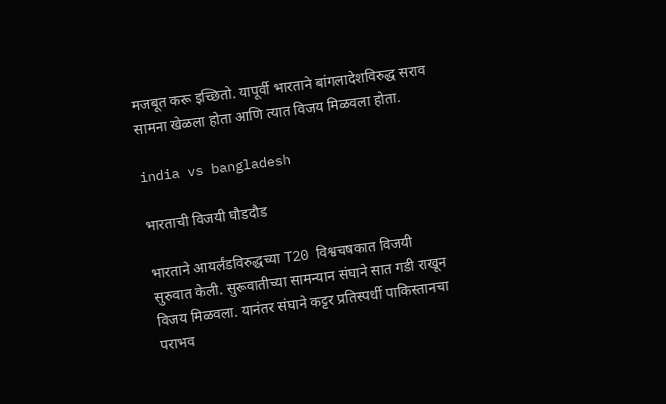मजबूत करू इच्छितो. यापूर्वी भारताने बांगलादेशविरुद्ध सराव सामना खेळला होता आणि त्यात विजय मिळवला होता.

india vs bangladesh

भारताची विजयी घौडदौड

भारताने आयर्लंडविरुद्धच्या T20 विश्वचषकात विजयी सुरुवात केली. सुरूवातीच्या सामन्यान संघाने सात गडी राखून विजय मिळवला. यानंतर संघाने कट्टर प्रतिस्पर्धी पाकिस्तानचा पराभव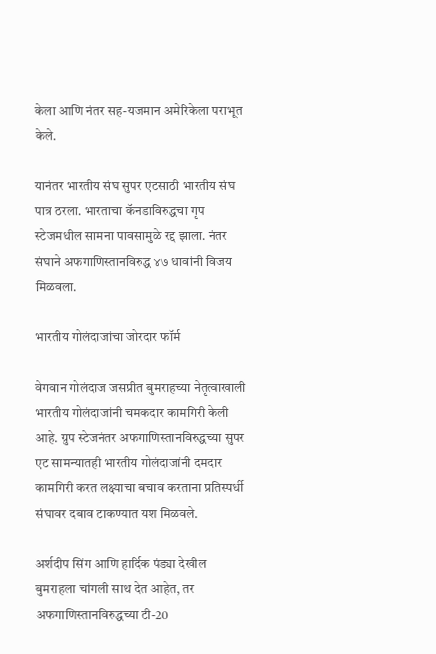केला आणि नंतर सह-यजमान अमेरिकेला पराभूत केले.

यानंतर भारतीय संघ सुपर एटसाठी भारतीय संघ पात्र ठरला. भारताचा कॅनडाविरुद्धचा गृप स्टेजमधील सामना पावसामुळे रद्द झाला. नंतर संघाने अफगाणिस्तानविरुद्ध ४७ धावांनी विजय मिळवला.

भारतीय गोलंदाजांचा जोरदार फॉर्म

वेगवान गोलंदाज जसप्रीत बुमराहच्या नेतृत्वाखाली भारतीय गोलंदाजांनी चमकदार कामगिरी केली आहे. ग्रुप स्टेजनंतर अफगाणिस्तानविरुद्धच्या सुपर एट सामन्यातही भारतीय गोलंदाजांनी दमदार कामगिरी करत लक्ष्याचा बचाव करताना प्रतिस्पर्धी संघावर दबाव टाकण्यात यश मिळवले.

अर्शदीप सिंग आणि हार्दिक पंड्या देखील बुमराहला चांगली साथ देत आहेत, तर अफगाणिस्तानविरुद्धच्या टी-20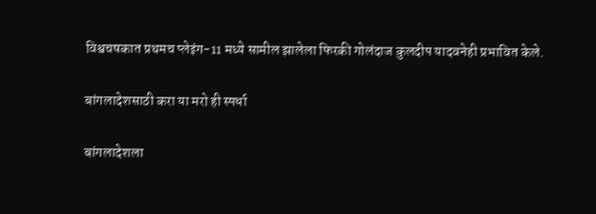विश्वचषकात प्रथमच प्लेइंग-11 मध्ये सामील झालेला फिरकी गोलंदाज कुलदीप यादवनेही प्रभावित केले.

बांगलादेशसाठी करा या मरो ही स्पर्धा

बांगलादेशला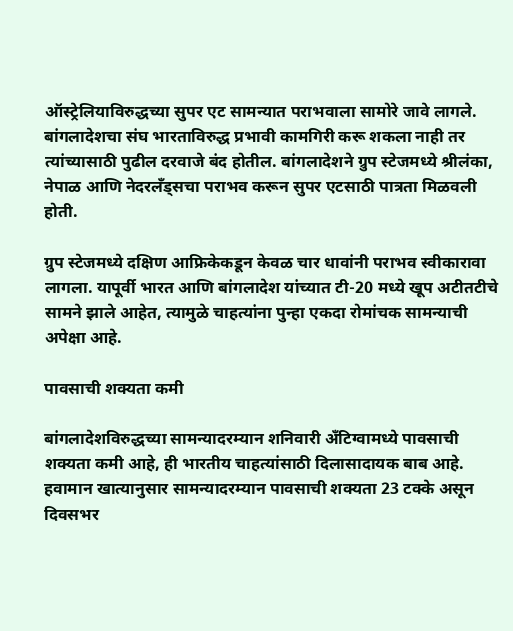ऑस्ट्रेलियाविरुद्धच्या सुपर एट सामन्यात पराभवाला सामोरे जावे लागले. बांगलादेशचा संघ भारताविरुद्ध प्रभावी कामगिरी करू शकला नाही तर त्यांच्यासाठी पुढील दरवाजे बंद होतील. बांगलादेशने ग्रुप स्टेजमध्ये श्रीलंका, नेपाळ आणि नेदरलँड्सचा पराभव करून सुपर एटसाठी पात्रता मिळवली होती.

ग्रुप स्टेजमध्ये दक्षिण आफ्रिकेकडून केवळ चार धावांनी पराभव स्वीकारावा लागला. यापूर्वी भारत आणि बांगलादेश यांच्यात टी-20 मध्ये खूप अटीतटीचे सामने झाले आहेत, त्यामुळे चाहत्यांना पुन्हा एकदा रोमांचक सामन्याची अपेक्षा आहे.

पावसाची शक्यता कमी

बांगलादेशविरुद्धच्या सामन्यादरम्यान शनिवारी अँटिग्वामध्ये पावसाची शक्यता कमी आहे, ही भारतीय चाहत्यांसाठी दिलासादायक बाब आहे. हवामान खात्यानुसार सामन्यादरम्यान पावसाची शक्यता 23 टक्के असून दिवसभर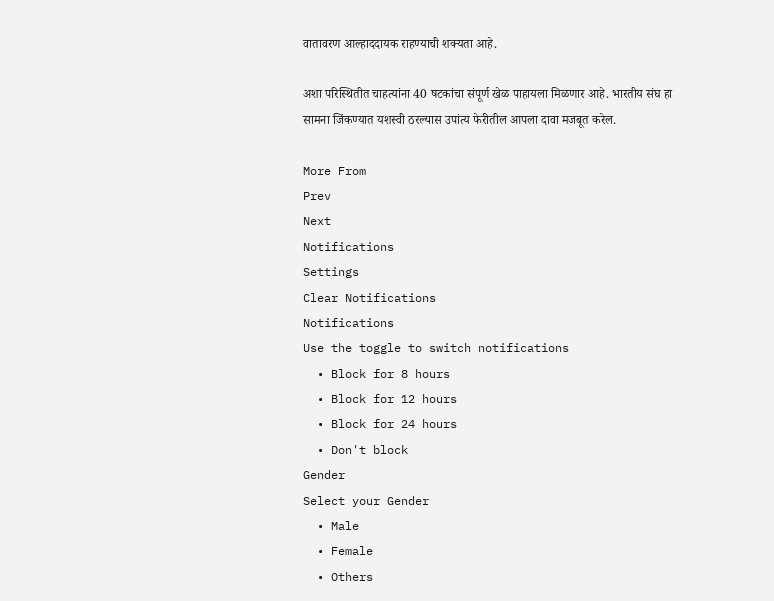वातावरण आल्हाददायक राहण्याची शक्यता आहे.

अशा परिस्थितीत चाहत्यांना 40 षटकांचा संपूर्ण खेळ पाहायला मिळणार आहे. भारतीय संघ हा सामना जिंकण्यात यशस्वी ठरल्यास उपांत्य फेरीतील आपला दावा मजबूत करेल.

More From
Prev
Next
Notifications
Settings
Clear Notifications
Notifications
Use the toggle to switch notifications
  • Block for 8 hours
  • Block for 12 hours
  • Block for 24 hours
  • Don't block
Gender
Select your Gender
  • Male
  • Female
  • Others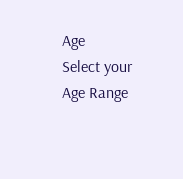Age
Select your Age Range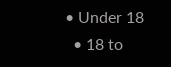• Under 18
  • 18 to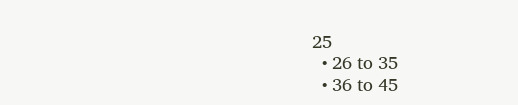25
  • 26 to 35
  • 36 to 45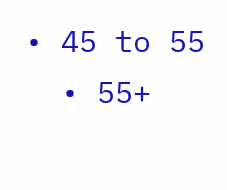• 45 to 55
  • 55+